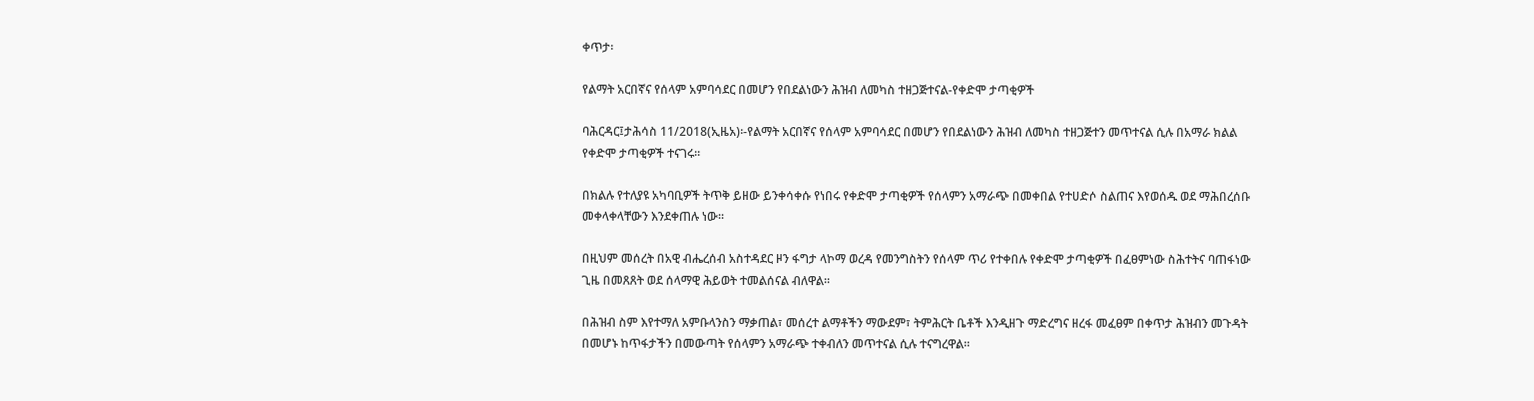ቀጥታ፡

የልማት አርበኛና የሰላም አምባሳደር በመሆን የበደልነውን ሕዝብ ለመካስ ተዘጋጅተናል-የቀድሞ ታጣቂዎች

ባሕርዳር፤ታሕሳስ 11/2018(ኢዜአ)፡-የልማት አርበኛና የሰላም አምባሳደር በመሆን የበደልነውን ሕዝብ ለመካስ ተዘጋጅተን መጥተናል ሲሉ በአማራ ክልል የቀድሞ ታጣቂዎች ተናገሩ።

በክልሉ የተለያዩ አካባቢዎች ትጥቅ ይዘው ይንቀሳቀሱ የነበሩ የቀድሞ ታጣቂዎች የሰላምን አማራጭ በመቀበል የተሀድሶ ስልጠና እየወሰዱ ወደ ማሕበረሰቡ መቀላቀላቸውን እንደቀጠሉ ነው።

በዚህም መሰረት በአዊ ብሔረሰብ አስተዳደር ዞን ፋግታ ላኮማ ወረዳ የመንግስትን የሰላም ጥሪ የተቀበሉ የቀድሞ ታጣቂዎች በፈፀምነው ስሕተትና ባጠፋነው ጊዜ በመጸጸት ወደ ሰላማዊ ሕይወት ተመልሰናል ብለዋል።

በሕዝብ ስም እየተማለ አምቡላንስን ማቃጠል፣ መሰረተ ልማቶችን ማውደም፣ ትምሕርት ቤቶች እንዲዘጉ ማድረግና ዘረፋ መፈፀም በቀጥታ ሕዝብን መጉዳት በመሆኑ ከጥፋታችን በመውጣት የሰላምን አማራጭ ተቀብለን መጥተናል ሲሉ ተናግረዋል።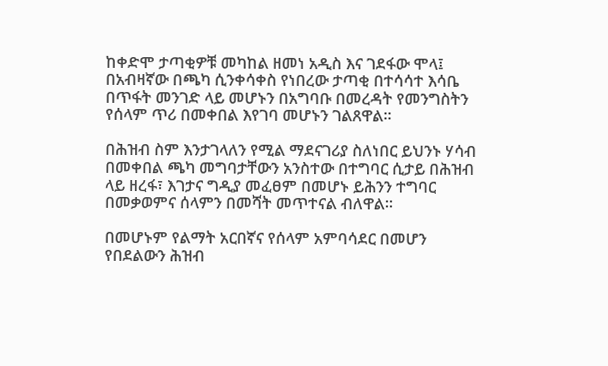ከቀድሞ ታጣቂዎቹ መካከል ዘመነ አዲስ እና ገደፋው ሞላ፤ በአብዛኛው በጫካ ሲንቀሳቀስ የነበረው ታጣቂ በተሳሳተ እሳቤ በጥፋት መንገድ ላይ መሆኑን በአግባቡ በመረዳት የመንግስትን የሰላም ጥሪ በመቀበል እየገባ መሆኑን ገልጸዋል።

በሕዝብ ስም እንታገላለን የሚል ማደናገሪያ ስለነበር ይህንኑ ሃሳብ በመቀበል ጫካ መግባታቸውን አንስተው በተግባር ሲታይ በሕዝብ ላይ ዘረፋ፣ እገታና ግዲያ መፈፀም በመሆኑ ይሕንን ተግባር በመቃወምና ሰላምን በመሻት መጥተናል ብለዋል።

በመሆኑም የልማት አርበኛና የሰላም አምባሳደር በመሆን የበደልውን ሕዝብ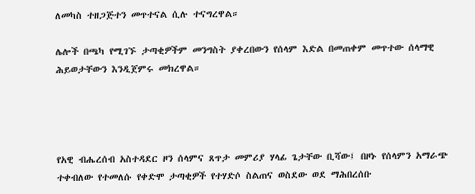ለመካስ ተዘጋጅተን መጥተናል ሲሉ ተናግረዋል።

ሌሎች በጫካ የሚገኙ ታጣቂዎችም መንግስት ያቀረበውን የሰላም እድል በመጠቀም መጥተው ሰላማዊ ሕይወታቸውን እንዲጀምሩ መክረዋል።




የአዊ ብሔረሰብ አስተዳደር ዞን ሰላምና ጸጥታ መምሪያ ሃላፊ ጌታቸው ቢሻው፤ በዞኑ የሰላምን አማራጭ ተቀብለው የተመለሱ የቀድሞ ታጣቂዎች የተሃድሶ ስልጠና ወስደው ወደ ማሕበረሰቡ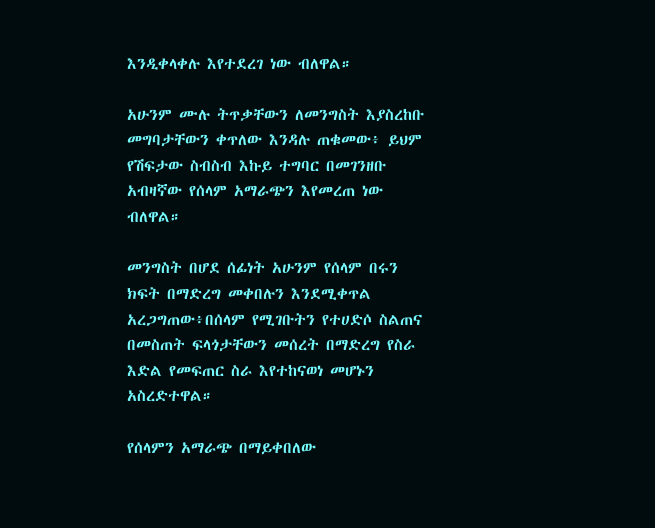እንዲቀላቀሉ እየተደረገ ነው ብለዋል።

አሁንም ሙሉ ትጥቃቸውን ለመንግስት እያስረከቡ መግባታቸውን ቀጥለው እንዳሉ ጠቁመው፥ ይህም የሽፍታው ስብስብ እኩይ ተግባር በመገንዘቡ አብዛኛው የሰላም አማራጭን እየመረጠ ነው ብለዋል።

መንግስት በሆደ ሰፊነት አሁንም የሰላም በሩን ክፍት በማድረግ መቀበሉን እንደሚቀጥል አረጋግጠው፥በሰላም የሚገቡትን የተሀድሶ ስልጠና በመስጠት ፍላጎታቸውን መሰረት በማድረግ የስራ እድል የመፍጠር ስራ እየተከናወነ መሆኑን አስረድተዋል።

የሰላምን አማራጭ በማይቀበለው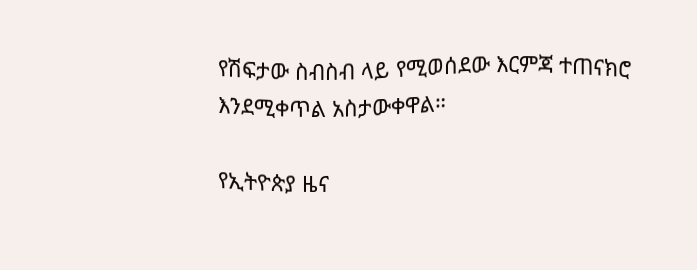የሽፍታው ስብስብ ላይ የሚወሰደው እርምጃ ተጠናክሮ እንደሚቀጥል አስታውቀዋል።

የኢትዮጵያ ዜና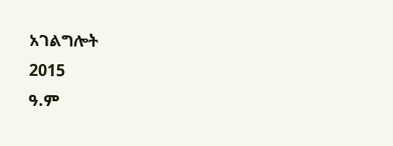አገልግሎት
2015
ዓ.ም